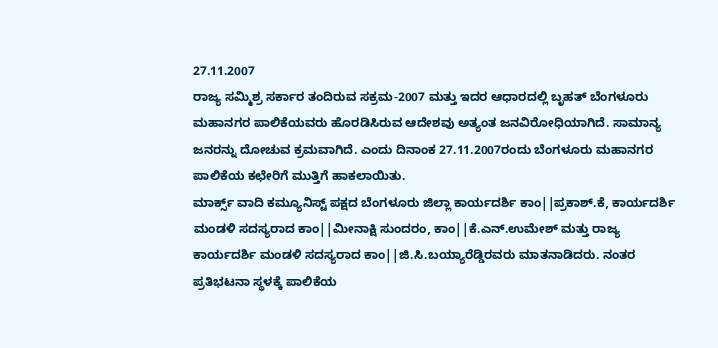27.11.2007
ರಾಜ್ಯ ಸಮ್ಮಿಶ್ರ ಸರ್ಕಾರ ತಂದಿರುವ ಸಕ್ರಮ-2007 ಮತ್ತು ಇದರ ಆಧಾರದಲ್ಲಿ ಬೃಹತ್ ಬೆಂಗಳೂರು ಮಹಾನಗರ ಪಾಲಿಕೆಯವರು ಹೊರಡಿಸಿರುವ ಆದೇಶವು ಅತ್ಯಂತ ಜನವಿರೋಧಿಯಾಗಿದೆ. ಸಾಮಾನ್ಯ ಜನರನ್ನು ದೋಚುವ ಕ್ರಮವಾಗಿದೆ. ಎಂದು ದಿನಾಂಕ 27.11.2007ರಂದು ಬೆಂಗಳೂರು ಮಹಾನಗರ ಪಾಲಿಕೆಯ ಕಛೇರಿಗೆ ಮುತ್ತಿಗೆ ಹಾಕಲಾಯಿತು.
ಮಾರ್ಕ್ಸ್ ವಾದಿ ಕಮ್ಯೂನಿಸ್ಟ್ ಪಕ್ಷದ ಬೆಂಗಳೂರು ಜಿಲ್ಲಾ ಕಾರ್ಯದರ್ಶಿ ಕಾಂ||ಪ್ರಕಾಶ್.ಕೆ, ಕಾರ್ಯದರ್ಶಿ ಮಂಡಳಿ ಸದಸ್ಯರಾದ ಕಾಂ||ಮೀನಾಕ್ಷಿ ಸುಂದರಂ, ಕಾಂ||ಕೆ.ಎನ್.ಉಮೇಶ್ ಮತ್ತು ರಾಜ್ಯ ಕಾರ್ಯದರ್ಶಿ ಮಂಡಳಿ ಸದಸ್ಯರಾದ ಕಾಂ||ಜಿ.ಸಿ.ಬಯ್ಯಾರೆಡ್ಡಿರವರು ಮಾತನಾಡಿದರು. ನಂತರ ಪ್ರತಿಭಟನಾ ಸ್ಥಳಕ್ಕೆ ಪಾಲಿಕೆಯ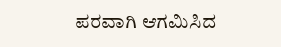ಪರವಾಗಿ ಆಗಮಿಸಿದ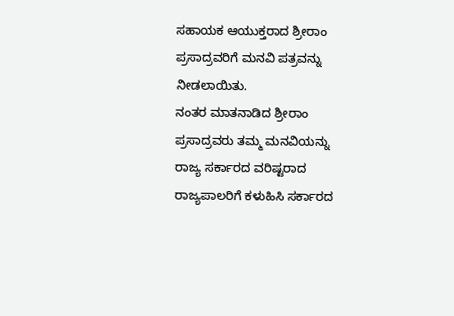ಸಹಾಯಕ ಆಯುಕ್ತರಾದ ಶ್ರೀರಾಂ ಪ್ರಸಾದ್ರವರಿಗೆ ಮನವಿ ಪತ್ರವನ್ನು ನೀಡಲಾಯಿತು.
ನಂತರ ಮಾತನಾಡಿದ ಶ್ರೀರಾಂ ಪ್ರಸಾದ್ರವರು ತಮ್ಮ ಮನವಿಯನ್ನು ರಾಜ್ಯ ಸರ್ಕಾರದ ವರಿಷ್ಟರಾದ ರಾಜ್ಯಪಾಲರಿಗೆ ಕಳುಹಿಸಿ ಸರ್ಕಾರದ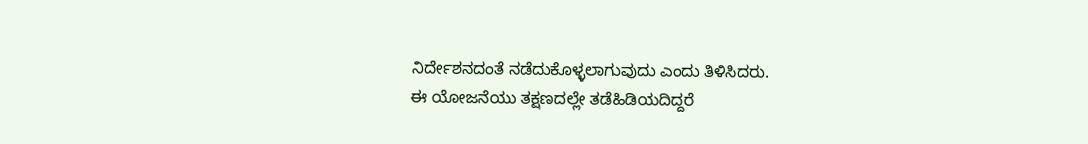ನಿರ್ದೇಶನದಂತೆ ನಡೆದುಕೊಳ್ಳಲಾಗುವುದು ಎಂದು ತಿಳಿಸಿದರು.
ಈ ಯೋಜನೆಯು ತಕ್ಷಣದಲ್ಲೇ ತಡೆಹಿಡಿಯದಿದ್ದರೆ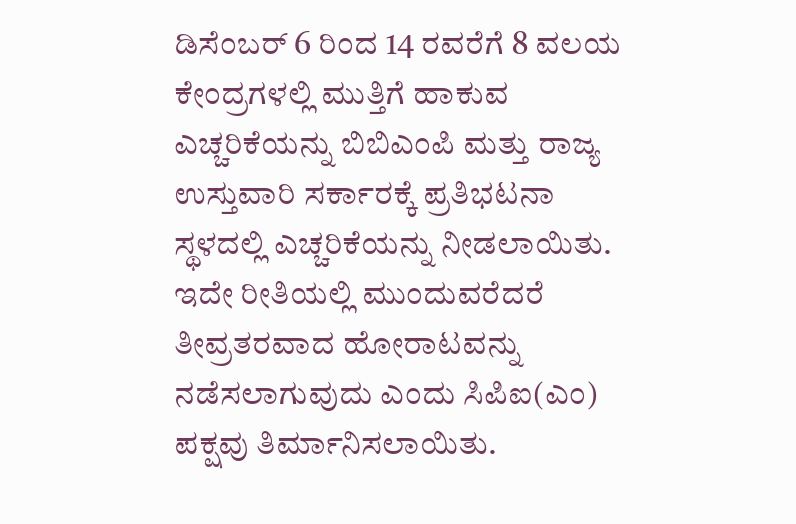ಡಿಸೆಂಬರ್ 6 ರಿಂದ 14 ರವರೆಗೆ 8 ವಲಯ ಕೇಂದ್ರಗಳಲ್ಲಿ ಮುತ್ತಿಗೆ ಹಾಕುವ ಎಚ್ಚರಿಕೆಯನ್ನು ಬಿಬಿಎಂಪಿ ಮತ್ತು ರಾಜ್ಯ ಉಸ್ತುವಾರಿ ಸರ್ಕಾರಕ್ಕೆ ಪ್ರತಿಭಟನಾ ಸ್ಥಳದಲ್ಲಿ ಎಚ್ಚರಿಕೆಯನ್ನು ನೀಡಲಾಯಿತು. ಇದೇ ರೀತಿಯಲ್ಲಿ ಮುಂದುವರೆದರೆ ತೀವ್ರತರವಾದ ಹೋರಾಟವನ್ನು ನಡೆಸಲಾಗುವುದು ಎಂದು ಸಿಪಿಐ(ಎಂ) ಪಕ್ಷವು ತಿರ್ಮಾನಿಸಲಾಯಿತು.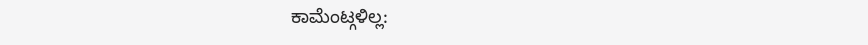ಕಾಮೆಂಟ್ಗಳಿಲ್ಲ: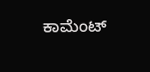ಕಾಮೆಂಟ್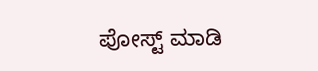ಪೋಸ್ಟ್ ಮಾಡಿ